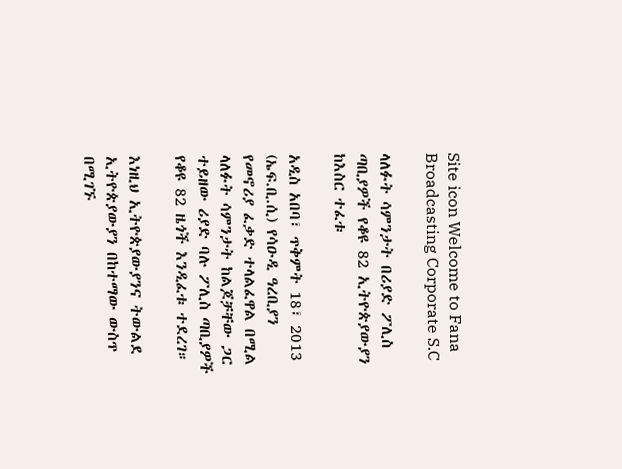Site icon Welcome to Fana Broadcasting Corporate S.C

ላለፉት ሳምንታት በሪያድ ፖሊስ ጣቢያዎች የቆዩ 82 ኢትዮጵያውያን ከእስር ተፈቱ

አዲስ አበባ፣ ጥቅምት 18፣ 2013 (ኤፍ.ቢ.ሲ) የሳዑዲ ዓረቢያን የመኖሪያ ፈቃድ ተላልፈዋል በሚል ላለፉት ሳምንታት ከልጆቻቸው ጋር ተይዘው ሪያድ ባሉ ፖሊስ ጣቢያዎች የቆዩ 82 ዜጎች እንዲፈቱ ተደረገ።

እነዚህ ኢትዮጵያውያንና ትውልደ ኢትዮጵያውያን በከተማው ውስጥ በሚገኙ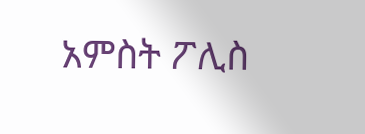አምስት ፖሊስ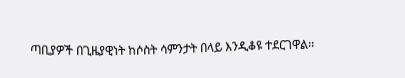ጣቢያዎች በጊዜያዊነት ከሶስት ሳምንታት በላይ እንዲቆዩ ተደርገዋል፡፡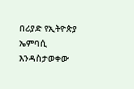በሪያድ የኢትዮጵያ ኤምባሲ እንዳስታወቀው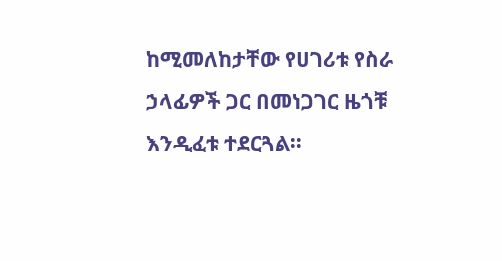ከሚመለከታቸው የሀገሪቱ የስራ ኃላፊዎች ጋር በመነጋገር ዜጎቹ እንዲፈቱ ተደርጓል፡፡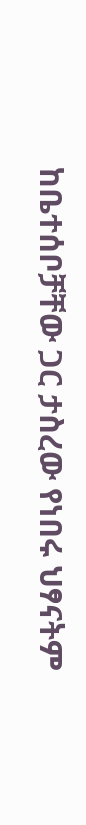ከቤተሰቦቻቸው ጋር ታስረው የነበሩ ህፃናትም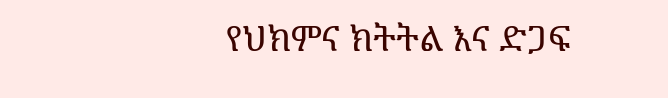የህክምና ክትትል እና ድጋፍ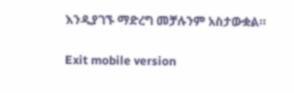እንዲያገኙ ማድረግ መቻሉንም አስታውቋል።

Exit mobile version